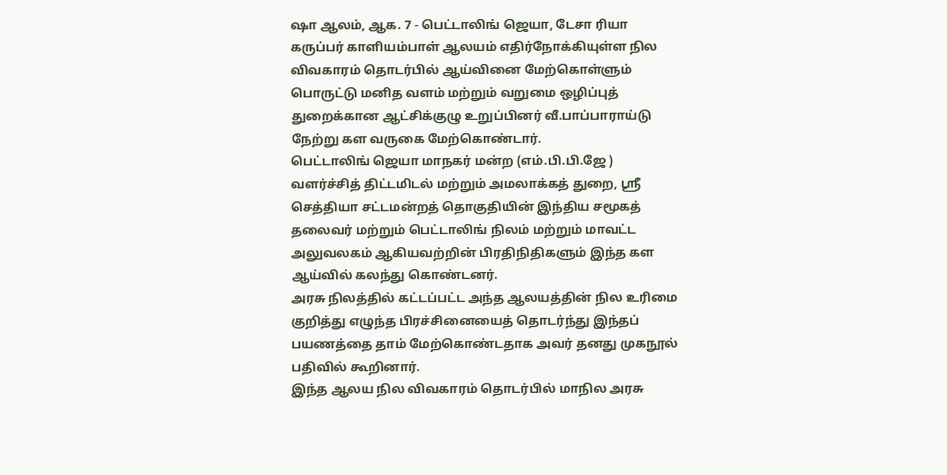ஷா ஆலம், ஆக. 7 - பெட்டாலிங் ஜெயா, டேசா ரியா கருப்பர் காளியம்பாள் ஆலயம் எதிர்நோக்கியுள்ள நில விவகாரம் தொடர்பில் ஆய்வினை மேற்கொள்ளும் பொருட்டு மனித வளம் மற்றும் வறுமை ஒழிப்புத் துறைக்கான ஆட்சிக்குழு உறுப்பினர் வீ.பாப்பாராய்டு நேற்று கள வருகை மேற்கொண்டார்.
பெட்டாலிங் ஜெயா மாநகர் மன்ற (எம்.பி.பி.ஜே ) வளர்ச்சித் திட்டமிடல் மற்றும் அமலாக்கத் துறை, ஸ்ரீ செத்தியா சட்டமன்றத் தொகுதியின் இந்திய சமூகத் தலைவர் மற்றும் பெட்டாலிங் நிலம் மற்றும் மாவட்ட அலுவலகம் ஆகியவற்றின் பிரதிநிதிகளும் இந்த கள ஆய்வில் கலந்து கொண்டனர்.
அரசு நிலத்தில் கட்டப்பட்ட அந்த ஆலயத்தின் நில உரிமை குறித்து எழுந்த பிரச்சினையைத் தொடர்ந்து இந்தப் பயணத்தை தாம் மேற்கொண்டதாக அவர் தனது முகநூல் பதிவில் கூறினார்.
இந்த ஆலய நில விவகாரம் தொடர்பில் மாநில அரசு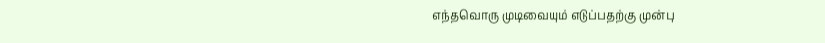எந்தவொரு முடிவையும் எடுப்பதற்கு முன்பு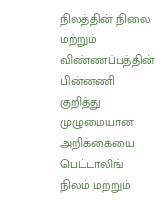நிலத்தின் நிலை மற்றும் விண்ணப்பத்தின் பின்னணி குறித்து முழுமையான அறிக்கையை பெட்டாலிங் நிலம் மற்றும்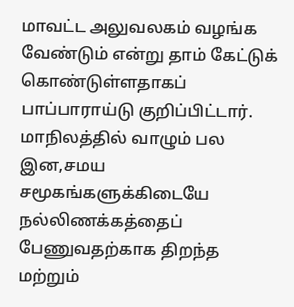மாவட்ட அலுவலகம் வழங்க வேண்டும் என்று தாம் கேட்டுக் கொண்டுள்ளதாகப் பாப்பாராய்டு குறிப்பிட்டார்.
மாநிலத்தில் வாழும் பல இன,சமய சமூகங்களுக்கிடையே நல்லிணக்கத்தைப் பேணுவதற்காக திறந்த மற்றும்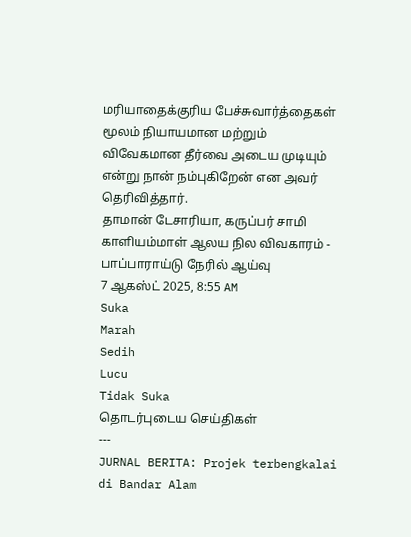மரியாதைக்குரிய பேச்சுவார்த்தைகள் மூலம் நியாயமான மற்றும் விவேகமான தீர்வை அடைய முடியும் என்று நான் நம்புகிறேன் என அவர் தெரிவித்தார்.
தாமான் டேசாரியா, கருப்பர் சாமி காளியம்மாள் ஆலய நில விவகாரம் - பாப்பாராய்டு நேரில் ஆய்வு
7 ஆகஸ்ட் 2025, 8:55 AM
Suka
Marah
Sedih
Lucu
Tidak Suka
தொடர்புடைய செய்திகள்
---
JURNAL BERITA: Projek terbengkalai di Bandar Alam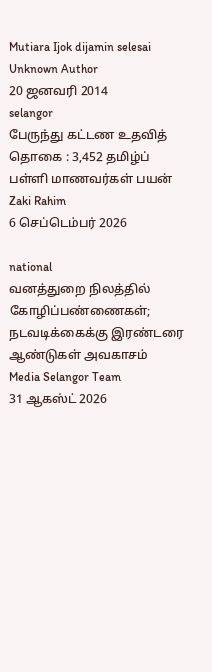Mutiara Ijok dijamin selesai
Unknown Author
20 ஜனவரி 2014
selangor
பேருந்து கட்டண உதவித் தொகை : 3,452 தமிழ்ப் பள்ளி மாணவர்கள் பயன்
Zaki Rahim
6 செப்டெம்பர் 2026

national
வனத்துறை நிலத்தில் கோழிப்பண்ணைகள்; நடவடிக்கைக்கு இரண்டரை ஆண்டுகள் அவகாசம்
Media Selangor Team
31 ஆகஸ்ட் 2026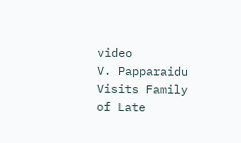video
V. Papparaidu Visits Family of Late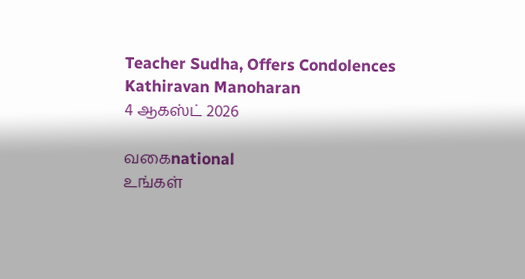Teacher Sudha, Offers Condolences
Kathiravan Manoharan
4 ஆகஸ்ட் 2026

வகைnational
உங்கள்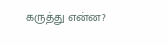கருத்து என்ன?